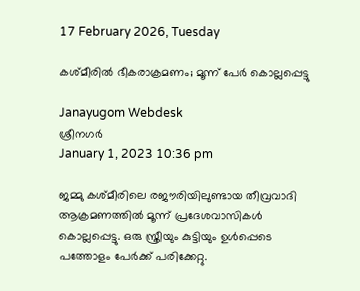17 February 2026, Tuesday

കശ്മീരില്‍ ഭീകരാക്രമണം; മൂന്ന് പേര്‍ കൊല്ലപ്പെട്ടു

Janayugom Webdesk
ശ്രീനഗര്‍
January 1, 2023 10:36 pm

ജമ്മു കശ്മീരിലെ രജൗരിയിലുണ്ടായ തീവ്രവാദി ആക്രമണത്തില്‍ മൂന്ന് പ്രദേശവാസികള്‍ കൊല്ലപ്പെട്ടു. ഒരു സ്ത്രീയും കുട്ടിയും ഉള്‍പ്പെടെ പത്തോളം പേര്‍ക്ക് പരിക്കേറ്റു.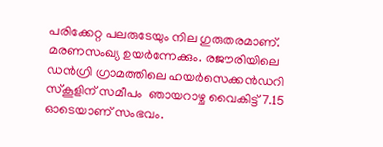പരിക്കേറ്റ പലരുടേയും നില ഗുരുതരമാണ്. മരണസംഖ്യ ഉയര്‍ന്നേക്കും. രജൗരിയിലെ ഡന്‍ഗ്രി ഗ്രാമത്തിലെ ഹയര്‍സെക്കന്‍ഡറി സ്കൂളിന് സമീപം  ഞായറാഴ്ച വൈകിട്ട് 7.15 ഓടെയാണ് സംഭവം.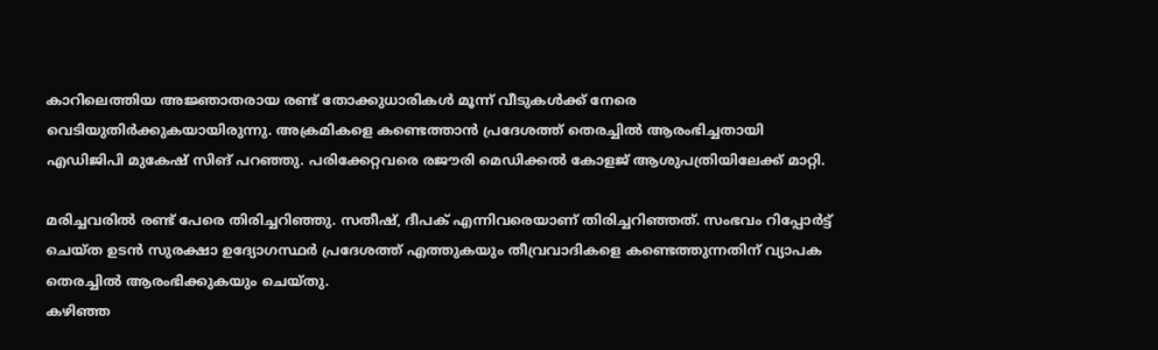കാറിലെത്തിയ അജ്ഞാതരായ രണ്ട് തോക്കുധാരികള്‍ മൂന്ന് വീടുകള്‍ക്ക് നേരെ വെടിയുതിര്‍ക്കുകയായിരുന്നു. അക്രമികളെ കണ്ടെത്താന്‍ പ്രദേശത്ത് തെരച്ചില്‍ ആരംഭിച്ചതായി എഡിജിപി മുകേഷ് സിങ് പറഞ്ഞു. പരിക്കേറ്റവരെ രജൗരി മെഡിക്കല്‍ കോളജ് ആശുപത്രിയിലേക്ക് മാറ്റി.

മരിച്ചവരില്‍ രണ്ട് പേരെ തിരിച്ചറിഞ്ഞു. സതീഷ്, ദീപക് എന്നിവരെയാണ് തിരിച്ചറിഞ്ഞത്. സംഭവം റിപ്പോര്‍ട്ട് ചെയ്ത ഉടന്‍ സുരക്ഷാ ഉദ്യോഗസ്ഥര്‍ പ്രദേശത്ത് എത്തുകയും തീവ്രവാദികളെ കണ്ടെത്തുന്നതിന് വ്യാപക തെരച്ചില്‍ ആരംഭിക്കുകയും ചെയ്തു.
കഴിഞ്ഞ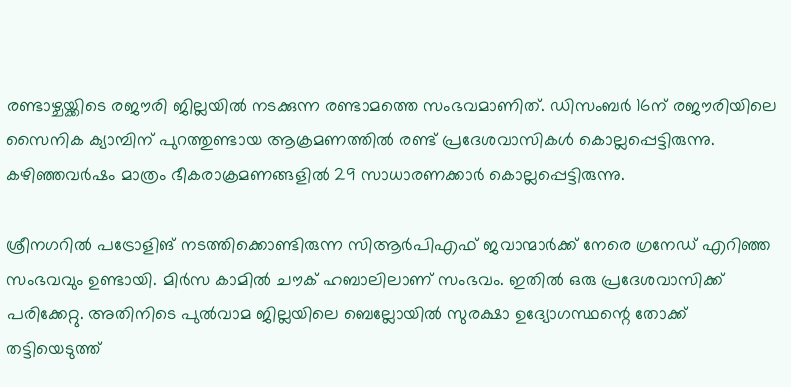രണ്ടാഴ്ചയ്ക്കിടെ രജൗരി ജില്ലയില്‍ നടക്കുന്ന രണ്ടാമത്തെ സംഭവമാണിത്. ഡിസംബര്‍ 16ന് രജൗരിയിലെ സൈനിക ക്യാമ്പിന് പുറത്തുണ്ടായ ആക്രമണത്തില്‍ രണ്ട് പ്രദേശവാസികള്‍ കൊല്ലപ്പെട്ടിരുന്നു. കഴിഞ്ഞവര്‍ഷം മാത്രം ഭീകരാക്രമണങ്ങളില്‍ 29 സാധാരണക്കാര്‍ കൊല്ലപ്പെട്ടിരുന്നു.

ശ്രീനഗറില്‍ പട്രോളിങ് നടത്തിക്കൊണ്ടിരുന്ന സിആര്‍പിഎഫ് ജവാന്മാര്‍ക്ക് നേരെ ഗ്രനേഡ് എറിഞ്ഞ സംഭവവും ഉണ്ടായി. മിര്‍സ കാമില്‍ ചൗക് ഹബാലിലാണ് സംഭവം. ഇതില്‍ ഒരു പ്രദേശവാസിക്ക് പരിക്കേറ്റു. അതിനിടെ പുല്‍വാമ ജില്ലയിലെ ബെല്ലോയില്‍ സുരക്ഷാ ഉദ്യോഗസ്ഥന്റെ തോക്ക് തട്ടിയെടുത്ത്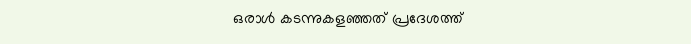ഒരാള്‍ കടന്നുകളഞ്ഞത് പ്രദേശത്ത്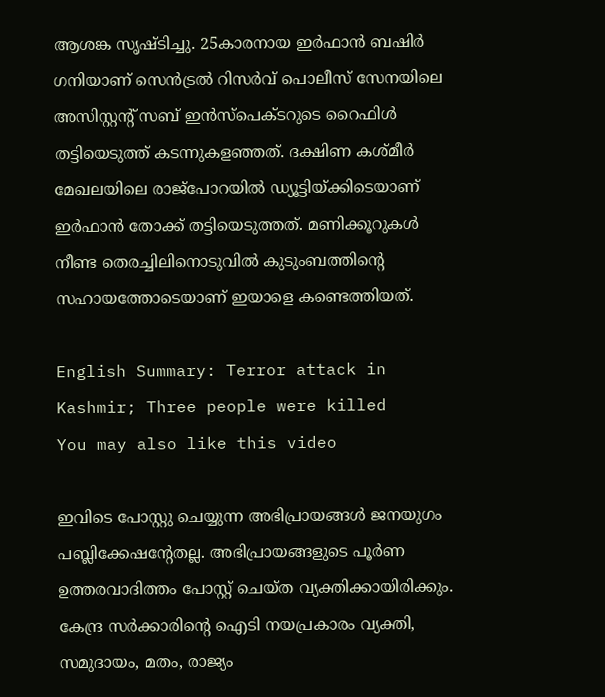ആശങ്ക സൃഷ്ടിച്ചു. 25കാരനായ ഇര്‍ഫാന്‍ ബഷിര്‍ ഗനിയാണ് സെൻട്രൽ റിസർവ് പൊലീസ് സേനയിലെ അസിസ്റ്റന്റ് സബ് ഇൻസ്‌പെക്ടറുടെ റൈഫിള്‍ തട്ടിയെടുത്ത് കടന്നുകളഞ്ഞത്. ദക്ഷിണ കശ്മീര്‍ മേഖലയിലെ രാജ്പോറയില്‍ ഡ്യൂട്ടിയ്ക്കിടെയാണ് ഇര്‍ഫാന്‍ തോക്ക് തട്ടിയെടുത്തത്. മണിക്കൂറുകള്‍ നീണ്ട തെരച്ചിലിനൊടുവില്‍ കുടുംബത്തിന്റെ സഹായത്തോടെയാണ് ഇയാളെ കണ്ടെത്തിയത്.

English Summary: Terror attack in Kashmir; Three people were killed
You may also like this video

ഇവിടെ പോസ്റ്റു ചെയ്യുന്ന അഭിപ്രായങ്ങള്‍ ജനയുഗം പബ്ലിക്കേഷന്റേതല്ല. അഭിപ്രായങ്ങളുടെ പൂര്‍ണ ഉത്തരവാദിത്തം പോസ്റ്റ് ചെയ്ത വ്യക്തിക്കായിരിക്കും. കേന്ദ്ര സര്‍ക്കാരിന്റെ ഐടി നയപ്രകാരം വ്യക്തി, സമുദായം, മതം, രാജ്യം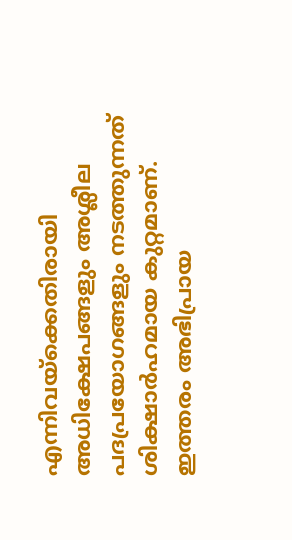എന്നിവയ്‌ക്കെതിരായി അധിക്ഷേപങ്ങളും അശ്ലീല പദപ്രയോഗങ്ങളും നടത്തുന്നത് ശിക്ഷാര്‍ഹമായ കുറ്റമാണ്. ഇത്തരം അഭിപ്രായ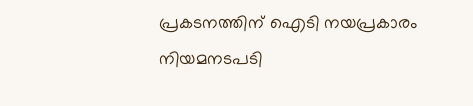പ്രകടനത്തിന് ഐടി നയപ്രകാരം നിയമനടപടി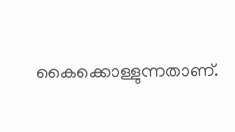കൈക്കൊള്ളുന്നതാണ്.